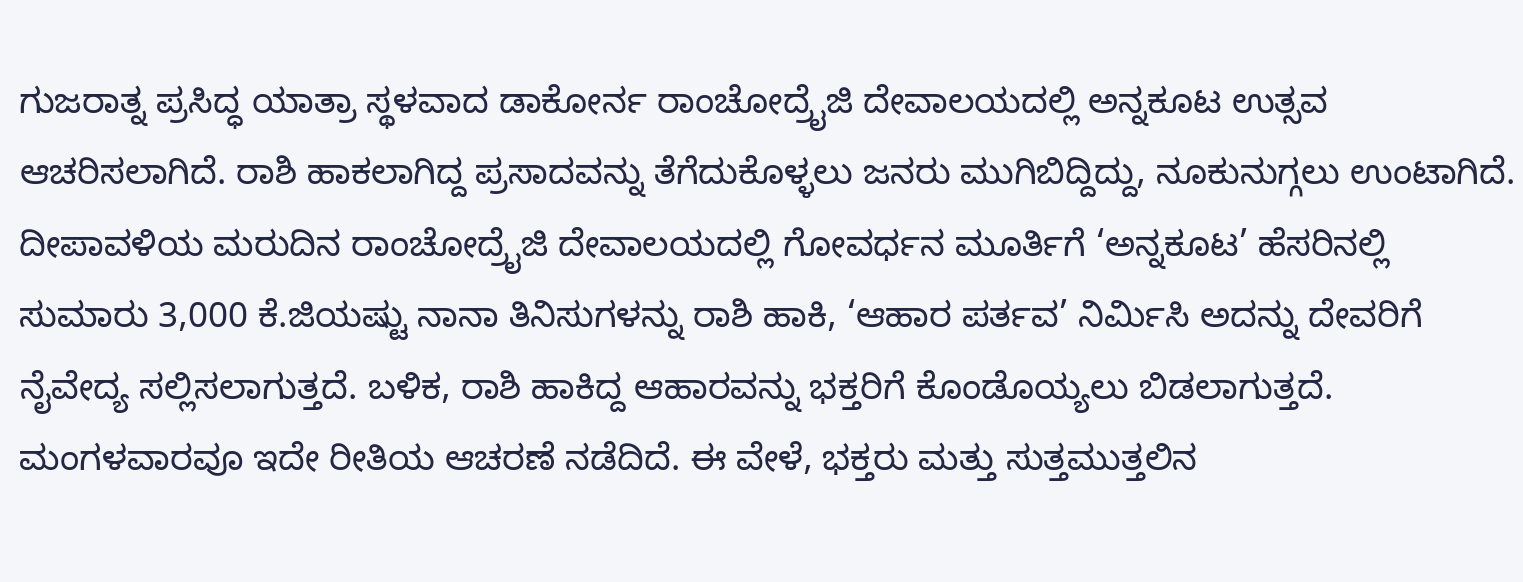ಗುಜರಾತ್ನ ಪ್ರಸಿದ್ಧ ಯಾತ್ರಾ ಸ್ಥಳವಾದ ಡಾಕೋರ್ನ ರಾಂಚೋದ್ರೈಜಿ ದೇವಾಲಯದಲ್ಲಿ ಅನ್ನಕೂಟ ಉತ್ಸವ ಆಚರಿಸಲಾಗಿದೆ. ರಾಶಿ ಹಾಕಲಾಗಿದ್ದ ಪ್ರಸಾದವನ್ನು ತೆಗೆದುಕೊಳ್ಳಲು ಜನರು ಮುಗಿಬಿದ್ದಿದ್ದು, ನೂಕುನುಗ್ಗಲು ಉಂಟಾಗಿದೆ.
ದೀಪಾವಳಿಯ ಮರುದಿನ ರಾಂಚೋದ್ರೈಜಿ ದೇವಾಲಯದಲ್ಲಿ ಗೋವರ್ಧನ ಮೂರ್ತಿಗೆ ‘ಅನ್ನಕೂಟ’ ಹೆಸರಿನಲ್ಲಿ ಸುಮಾರು 3,000 ಕೆ.ಜಿಯಷ್ಟು ನಾನಾ ತಿನಿಸುಗಳನ್ನು ರಾಶಿ ಹಾಕಿ, ‘ಆಹಾರ ಪರ್ತವ’ ನಿರ್ಮಿಸಿ ಅದನ್ನು ದೇವರಿಗೆ ನೈವೇದ್ಯ ಸಲ್ಲಿಸಲಾಗುತ್ತದೆ. ಬಳಿಕ, ರಾಶಿ ಹಾಕಿದ್ದ ಆಹಾರವನ್ನು ಭಕ್ತರಿಗೆ ಕೊಂಡೊಯ್ಯಲು ಬಿಡಲಾಗುತ್ತದೆ.
ಮಂಗಳವಾರವೂ ಇದೇ ರೀತಿಯ ಆಚರಣೆ ನಡೆದಿದೆ. ಈ ವೇಳೆ, ಭಕ್ತರು ಮತ್ತು ಸುತ್ತಮುತ್ತಲಿನ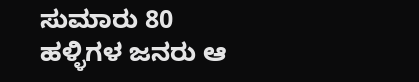ಸುಮಾರು 80 ಹಳ್ಳಿಗಳ ಜನರು ಆ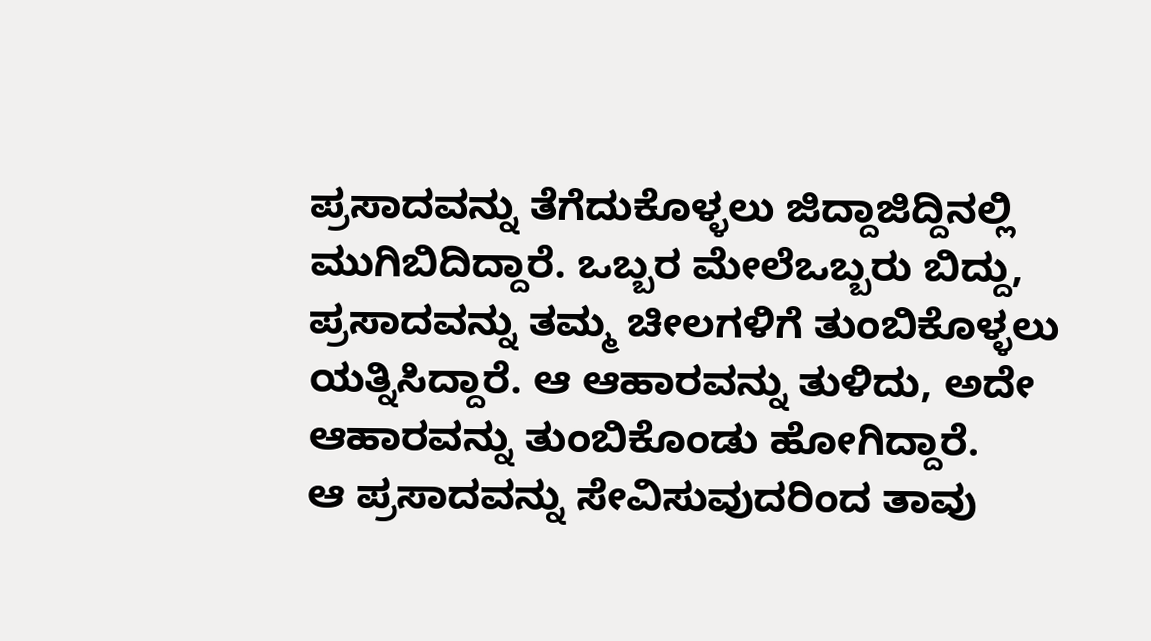ಪ್ರಸಾದವನ್ನು ತೆಗೆದುಕೊಳ್ಳಲು ಜಿದ್ದಾಜಿದ್ದಿನಲ್ಲಿ ಮುಗಿಬಿದಿದ್ದಾರೆ. ಒಬ್ಬರ ಮೇಲೆಒಬ್ಬರು ಬಿದ್ದು, ಪ್ರಸಾದವನ್ನು ತಮ್ಮ ಚೀಲಗಳಿಗೆ ತುಂಬಿಕೊಳ್ಳಲು ಯತ್ನಿಸಿದ್ದಾರೆ. ಆ ಆಹಾರವನ್ನು ತುಳಿದು, ಅದೇ ಆಹಾರವನ್ನು ತುಂಬಿಕೊಂಡು ಹೋಗಿದ್ದಾರೆ.
ಆ ಪ್ರಸಾದವನ್ನು ಸೇವಿಸುವುದರಿಂದ ತಾವು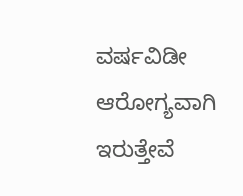ವರ್ಷವಿಡೀ ಆರೋಗ್ಯವಾಗಿ ಇರುತ್ತೇವೆ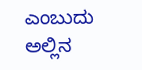ಎಂಬುದು ಅಲ್ಲಿನ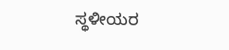ಸ್ಥಳೀಯರ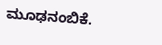ಮೂಢನಂಬಿಕೆ.